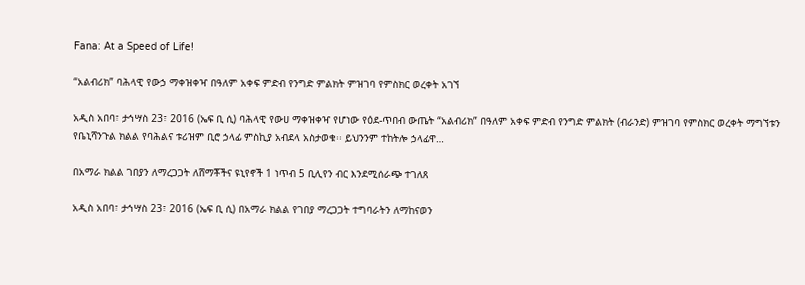Fana: At a Speed of Life!

“አልብሪክ” ባሕላዊ የውኃ ማቀዝቀዣ በዓለም አቀፍ ምድብ የንግድ ምልክት ምዝገባ የምስክር ወረቀት አገኘ

አዲስ አበባ፣ ታኅሣስ 23፣ 2016 (ኤፍ ቢ ሲ) ባሕላዊ የውሀ ማቀዝቀዣ የሆነው የዕደ-ጥበብ ውጤት “አልብሪክ” በዓለም አቀፍ ምድብ የንግድ ምልክት (ብራንድ) ምዝገባ የምስክር ወረቀት ማግኘቱን የቤኒሻንጉል ክልል የባሕልና ቱሪዝም ቢሮ ኃላፊ ምስኪያ አብደላ አስታወቁ፡፡ ይህንንም ተከትሎ ኃላፊዋ…

በአማራ ክልል ገበያን ለማረጋጋት ለሸማቾችና ዩኒየኖች 1 ነጥብ 5 ቢሊየን ብር እንደሚሰራጭ ተገለጸ

አዲስ አበባ፣ ታኅሣስ 23፣ 2016 (ኤፍ ቢ ሲ) በአማራ ክልል የገበያ ማረጋጋት ተግባራትን ለማከናወን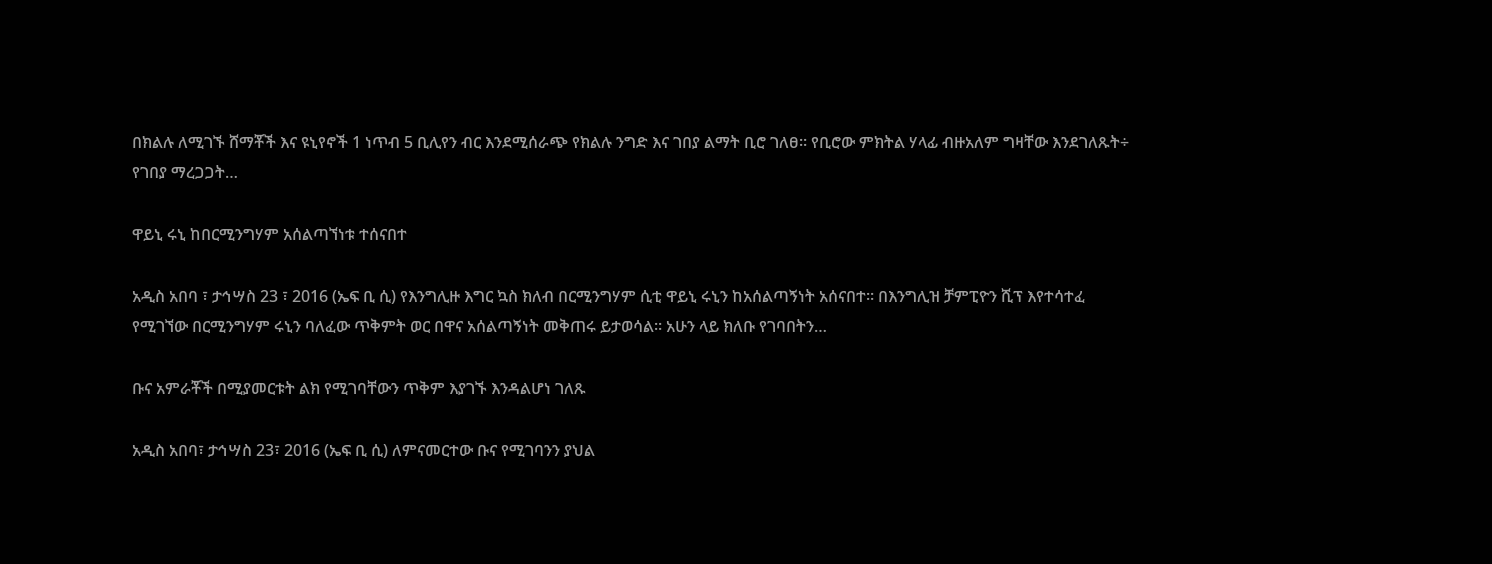በክልሉ ለሚገኙ ሸማቾች እና ዩኒየኖች 1 ነጥብ 5 ቢሊየን ብር እንደሚሰራጭ የክልሉ ንግድ እና ገበያ ልማት ቢሮ ገለፀ። የቢሮው ምክትል ሃላፊ ብዙአለም ግዛቸው እንደገለጹት÷ የገበያ ማረጋጋት…

ዋይኒ ሩኒ ከበርሚንግሃም አሰልጣኘነቱ ተሰናበተ

አዲስ አበባ ፣ ታኅሣስ 23 ፣ 2016 (ኤፍ ቢ ሲ) የእንግሊዙ እግር ኳስ ክለብ በርሚንግሃም ሲቲ ዋይኒ ሩኒን ከአሰልጣኝነት አሰናበተ። በእንግሊዝ ቻምፒዮን ሺፕ እየተሳተፈ የሚገኘው በርሚንግሃም ሩኒን ባለፈው ጥቅምት ወር በዋና አሰልጣኝነት መቅጠሩ ይታወሳል። አሁን ላይ ክለቡ የገባበትን…

ቡና አምራቾች በሚያመርቱት ልክ የሚገባቸውን ጥቅም እያገኙ እንዳልሆነ ገለጹ

አዲስ አበባ፣ ታኅሣስ 23፣ 2016 (ኤፍ ቢ ሲ) ለምናመርተው ቡና የሚገባንን ያህል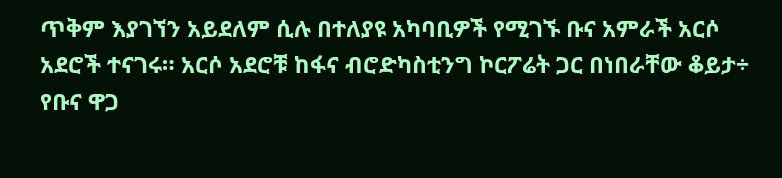ጥቅም እያገኘን አይደለም ሲሉ በተለያዩ አካባቢዎች የሚገኙ ቡና አምራች አርሶ አደሮች ተናገሩ። አርሶ አደሮቹ ከፋና ብሮድካስቲንግ ኮርፖሬት ጋር በነበራቸው ቆይታ÷ የቡና ዋጋ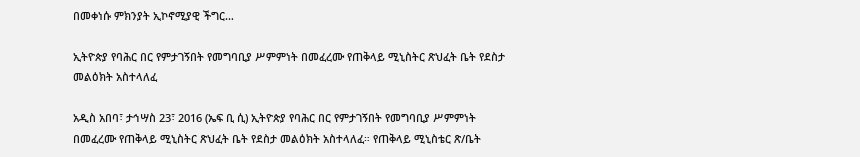በመቀነሱ ምክንያት ኢኮኖሚያዊ ችግር…

ኢትዮጵያ የባሕር በር የምታገኝበት የመግባቢያ ሥምምነት በመፈረሙ የጠቅላይ ሚኒስትር ጽህፈት ቤት የደስታ መልዕክት አስተላለፈ

አዲስ አበባ፣ ታኅሣስ 23፣ 2016 (ኤፍ ቢ ሲ) ኢትዮጵያ የባሕር በር የምታገኝበት የመግባቢያ ሥምምነት በመፈረሙ የጠቅላይ ሚኒስትር ጽህፈት ቤት የደስታ መልዕክት አስተላለፈ። የጠቅላይ ሚኒስቴር ጽ/ቤት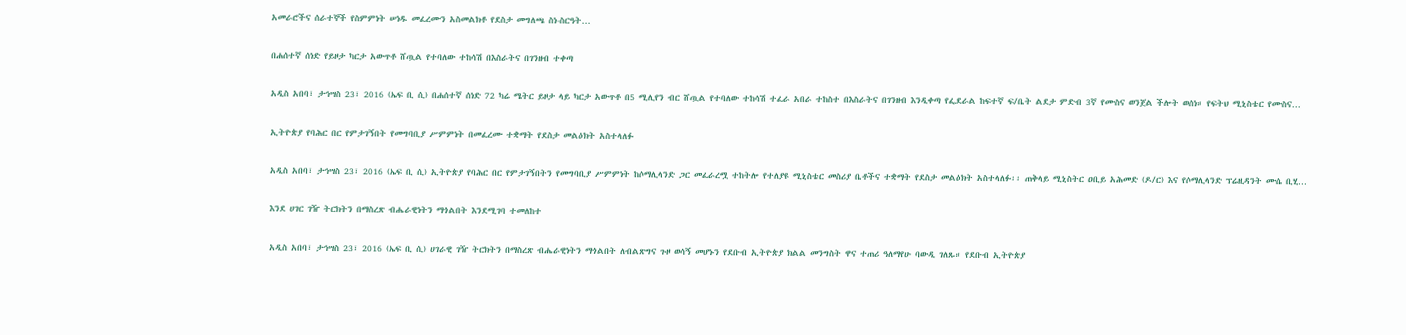አመራሮችና ሰራተኞች የስምምነት ሠነዱ መፈረሙን አስመልክቶ የደስታ መግለጫ ስነ-ስርዓት…

በሐሰተኛ ሰነድ የይዞታ ካርታ አውጥቶ ሸጧል የተባለው ተከሳሽ በእስራትና በገንዘብ ተቀጣ

አዲስ አበባ፣ ታኅሣስ 23፣ 2016 (ኤፍ ቢ ሲ) በሐሰተኛ ሰነድ 72 ካሬ ሜትር ይዞታ ላይ ካርታ አውጥቶ በ5 ሚሊየን ብር ሸጧል የተባለው ተከሳሽ ተፈራ አበራ ተከስተ በእስራትና በገንዘብ እንዲቀጣ የፌደራል ከፍተኛ ፍ/ቤት ልደታ ምድብ 3ኛ የሙስና ወንጀል ችሎት ወሰነ። የፍትህ ሚኒስቴር የሙስና…

ኢትዮጵያ የባሕር በር የምታገኝበት የመግባቢያ ሥምምነት በመፈረሙ ተቋማት የደስታ መልዕክት አስተላለፉ

አዲስ አበባ፣ ታኅሣስ 23፣ 2016 (ኤፍ ቢ ሲ) ኢትዮጵያ የባሕር በር የምታገኝበትን የመግባቢያ ሥምምነት ከሶማሊላንድ ጋር መፈራረሟ ተከትሎ የተለያዩ ሚኒስቴር መስሪያ ቤቶችና ተቋማት የደስታ መልዕክት አስተላለፉ፡፡ ጠቅላይ ሚኒስትር ዐቢይ አሕመድ (ዶ/ር) እና የሶማሊላንድ ፕሬዚዳንት ሙሴ ቢሂ…

እንደ ሀገር ገዥ ትርክትን በማስረጽ ብሔራዊነትን ማጎልበት እንደሚገባ ተመለከተ

አዲስ አበባ፣ ታኅሣስ 23፣ 2016 (ኤፍ ቢ ሲ) ሀገራዊ ገዥ ትርክትን በማስረጽ ብሔራዊነትን ማጎልበት ለብልጽግና ጉዞ ወሳኝ መሆኑን የደቡብ ኢትዮጵያ ክልል መንግስት ዋና ተጠሪ ዓለማየሁ ባውዲ ገለጹ። የደቡብ ኢትዮጵያ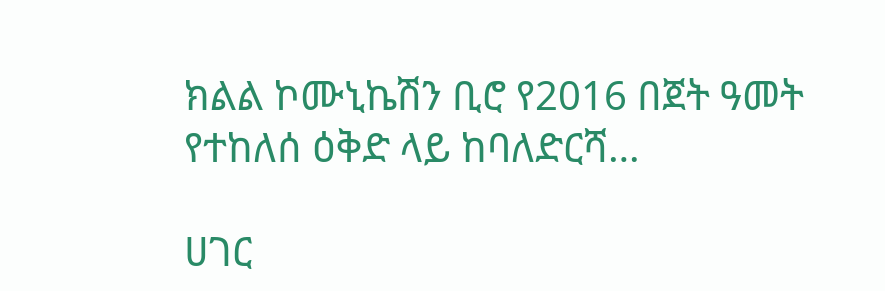ክልል ኮሙኒኬሽን ቢሮ የ2016 በጀት ዓመት የተከለሰ ዕቅድ ላይ ከባለድርሻ…

ሀገር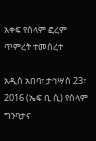አቀፍ የሰላም ፎረም ጥምረት ተመሰረተ

አዲስ አበባ፣ ታኅሣስ 23፣ 2016 (ኤፍ ቢ ሲ) የሰላም ግንባታና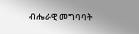ብሔራዊ መግባባት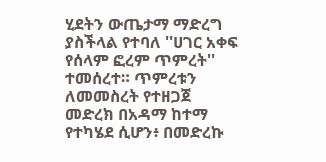ሂደትን ውጤታማ ማድረግ ያስችላል የተባለ ''ሀገር አቀፍ የሰላም ፎረም ጥምረት'' ተመሰረተ። ጥምረቱን ለመመስረት የተዘጋጀ መድረክ በአዳማ ከተማ የተካሄደ ሲሆን፥ በመድረኩ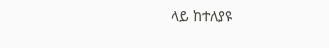ላይ ከተለያዩ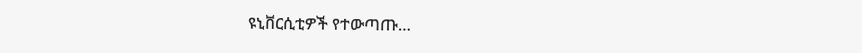ዩኒቨርሲቲዎች የተውጣጡ…